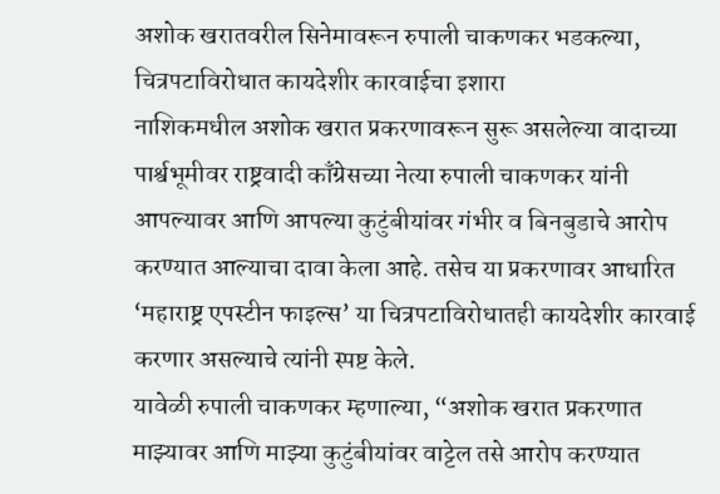अशोक खरातवरील सिनेमावरून रुपाली चाकणकर भडकल्या, चित्रपटाविरोधात कायदेशीर कारवाईचा इशारा
नाशिकमधील अशोक खरात प्रकरणावरून सुरू असलेल्या वादाच्या पार्श्वभूमीवर राष्ट्रवादी काँग्रेसच्या नेत्या रुपाली चाकणकर यांनी आपल्यावर आणि आपल्या कुटुंबीयांवर गंभीर व बिनबुडाचे आरोप करण्यात आल्याचा दावा केला आहे. तसेच या प्रकरणावर आधारित ‘महाराष्ट्र एपस्टीन फाइल्स’ या चित्रपटाविरोधातही कायदेशीर कारवाई करणार असल्याचे त्यांनी स्पष्ट केले.
यावेळी रुपाली चाकणकर म्हणाल्या, “अशोक खरात प्रकरणात माझ्यावर आणि माझ्या कुटुंबीयांवर वाट्टेल तसे आरोप करण्यात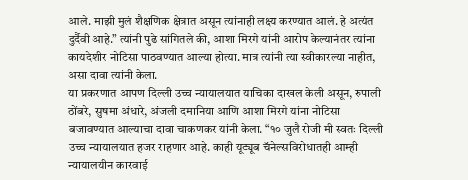आले. माझी मुलं शैक्षणिक क्षेत्रात असून त्यांनाही लक्ष्य करण्यात आलं. हे अत्यंत दुर्दैवी आहे.” त्यांनी पुढे सांगितले की, आशा मिरगे यांनी आरोप केल्यानंतर त्यांना कायदेशीर नोटिसा पाठवण्यात आल्या होत्या. मात्र त्यांनी त्या स्वीकारल्या नाहीत, असा दावा त्यांनी केला.
या प्रकरणात आपण दिल्ली उच्च न्यायालयात याचिका दाखल केली असून, रुपाली ठोंबरे, सुषमा अंधारे, अंजली दमानिया आणि आशा मिरगे यांना नोटिसा बजावण्यात आल्याचा दावा चाकणकर यांनी केला. “१० जुलै रोजी मी स्वतः दिल्ली उच्च न्यायालयात हजर राहणार आहे. काही यूट्यूब चॅनेल्सविरोधातही आम्ही न्यायालयीन कारवाई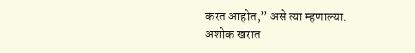करत आहोत,” असे त्या म्हणाल्या.
अशोक खरात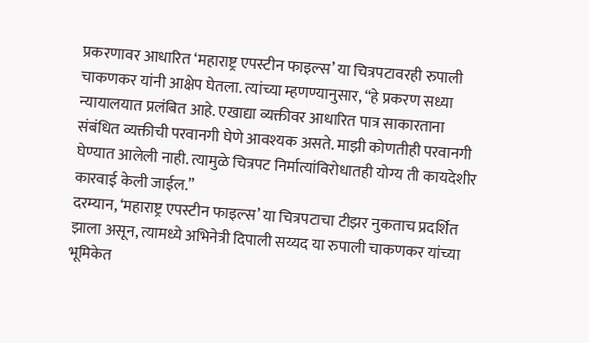प्रकरणावर आधारित ‘महाराष्ट्र एपस्टीन फाइल्स’ या चित्रपटावरही रुपाली चाकणकर यांनी आक्षेप घेतला. त्यांच्या म्हणण्यानुसार, “हे प्रकरण सध्या न्यायालयात प्रलंबित आहे. एखाद्या व्यक्तीवर आधारित पात्र साकारताना संबंधित व्यक्तीची परवानगी घेणे आवश्यक असते. माझी कोणतीही परवानगी घेण्यात आलेली नाही. त्यामुळे चित्रपट निर्मात्यांविरोधातही योग्य ती कायदेशीर कारवाई केली जाईल.”
दरम्यान, ‘महाराष्ट्र एपस्टीन फाइल्स’ या चित्रपटाचा टीझर नुकताच प्रदर्शित झाला असून, त्यामध्ये अभिनेत्री दिपाली सय्यद या रुपाली चाकणकर यांच्या भूमिकेत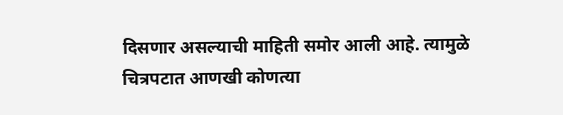दिसणार असल्याची माहिती समोर आली आहे. त्यामुळे चित्रपटात आणखी कोणत्या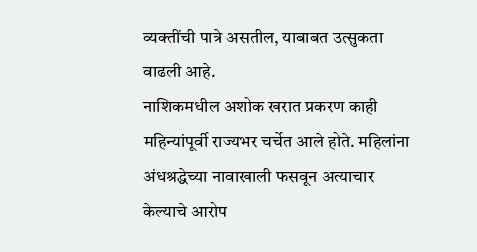व्यक्तींची पात्रे असतील, याबाबत उत्सुकता वाढली आहे.
नाशिकमधील अशोक खरात प्रकरण काही महिन्यांपूर्वी राज्यभर चर्चेत आले होते. महिलांना अंधश्रद्धेच्या नावाखाली फसवून अत्याचार केल्याचे आरोप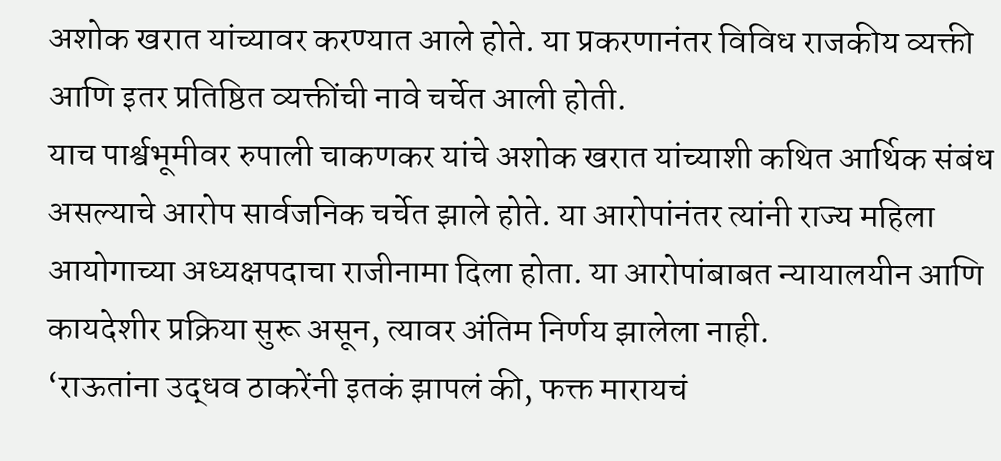अशोक खरात यांच्यावर करण्यात आले होते. या प्रकरणानंतर विविध राजकीय व्यक्ती आणि इतर प्रतिष्ठित व्यक्तींची नावे चर्चेत आली होती.
याच पार्श्वभूमीवर रुपाली चाकणकर यांचे अशोक खरात यांच्याशी कथित आर्थिक संबंध असल्याचे आरोप सार्वजनिक चर्चेत झाले होते. या आरोपांनंतर त्यांनी राज्य महिला आयोगाच्या अध्यक्षपदाचा राजीनामा दिला होता. या आरोपांबाबत न्यायालयीन आणि कायदेशीर प्रक्रिया सुरू असून, त्यावर अंतिम निर्णय झालेला नाही.
‘राऊतांना उद्धव ठाकरेंनी इतकं झापलं की, फक्त मारायचं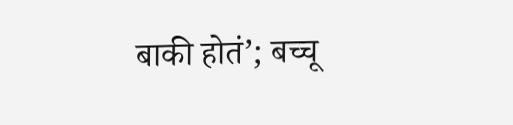बाकी होतं’; बच्चू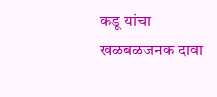कडू यांचा खळबळजनक दावा